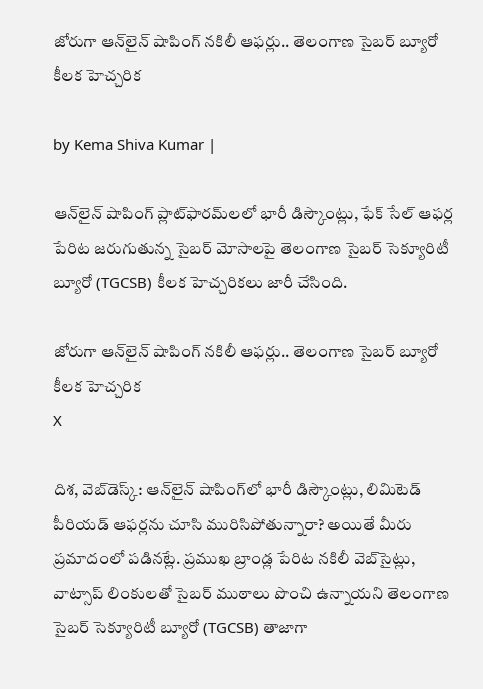జోరుగా ఆన్‌లైన్ షాపింగ్ నకిలీ ఆఫర్లు.. తెలంగాణ సైబర్ బ్యూరో కీలక హెచ్చరిక

by Kema Shiva Kumar |

ఆన్‌లైన్ షాపింగ్ ప్లాట్‌ఫారమ్‌లలో భారీ డిస్కౌంట్లు, ఫేక్ సేల్ ఆఫర్ల పేరిట జరుగుతున్న సైబర్ మోసాలపై తెలంగాణ సైబర్ సెక్యూరిటీ బ్యూరో (TGCSB) కీలక హెచ్చరికలు జారీ చేసింది.

జోరుగా ఆన్‌లైన్ షాపింగ్ నకిలీ ఆఫర్లు.. తెలంగాణ సైబర్ బ్యూరో కీలక హెచ్చరిక
X

దిశ, వెబ్‌డెస్క్: ఆన్‌లైన్ షాపింగ్‌లో భారీ డిస్కౌంట్లు, లిమిటెడ్ పీరియడ్ ఆఫర్లను చూసి మురిసిపోతున్నారా? అయితే మీరు ప్రమాదంలో పడినట్లే. ప్రముఖ బ్రాండ్ల పేరిట నకిలీ వెబ్‌సైట్లు, వాట్సాప్ లింకులతో సైబర్ ముఠాలు పొంచి ఉన్నాయని తెలంగాణ సైబర్ సెక్యూరిటీ బ్యూరో (TGCSB) తాజాగా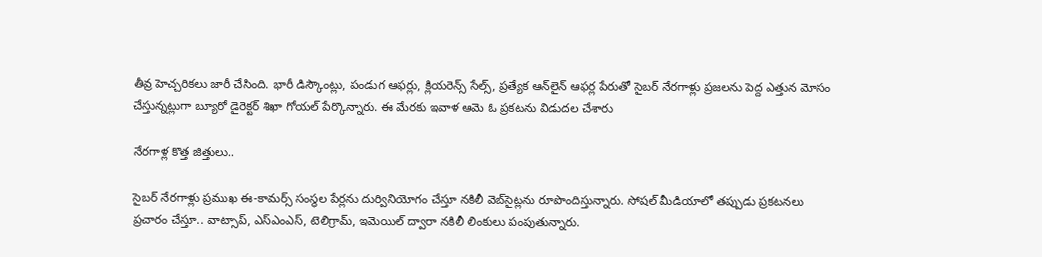తీవ్ర హెచ్చరికలు జారీ చేసింది. భారీ డిస్కౌంట్లు, పండుగ ఆఫర్లు, క్లియరెన్స్ సేల్స్, ప్రత్యేక ఆన్‌లైన్ ఆఫర్ల పేరుతో సైబర్ నేరగాళ్లు ప్రజలను పెద్ద ఎత్తున మోసం చేస్తున్నట్లుగా బ్యూరో డైరెక్టర్ శిఖా గోయల్ పేర్కొన్నారు. ఈ మేరకు ఇవాళ ఆమె ఓ ప్రకటను విడుదల చేశారు

నేరగాళ్ల కొత్త జిత్తులు..

సైబర్ నేరగాళ్లు ప్రముఖ ఈ-కామర్స్ సంస్థల పేర్లను దుర్వినియోగం చేస్తూ నకిలీ వెబ్‌సైట్లను రూపొందిస్తున్నారు. సోషల్ మీడియాలో తప్పుడు ప్రకటనలు ప్రచారం చేస్తూ.. వాట్సాప్, ఎస్ఎంఎస్, టెలిగ్రామ్, ఇమెయిల్ ద్వారా నకిలీ లింకులు పంపుతున్నారు.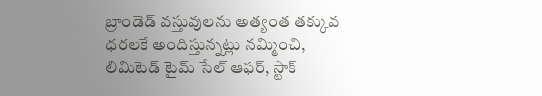బ్రాండెడ్ వస్తువులను అత్యంత తక్కువ ధరలకే అందిస్తున్నట్లు నమ్మించి, లిమిటెడ్ టైమ్ సేల్ ఆఫర్, స్టాక్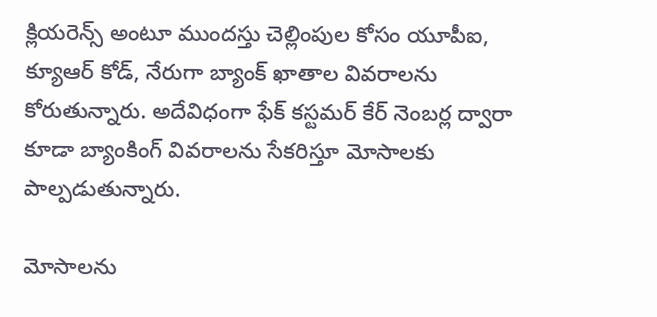క్లియరెన్స్ అంటూ ముందస్తు చెల్లింపుల కోసం యూపీఐ, క్యూఆర్ కోడ్, నేరుగా బ్యాంక్ ఖాతాల వివరాలను కోరుతున్నారు. అదేవిధంగా ఫేక్ కస్టమర్ కేర్ నెంబర్ల ద్వారా కూడా బ్యాంకింగ్ వివరాలను సేకరిస్తూ మోసాలకు పాల్పడుతున్నారు.

మోసాలను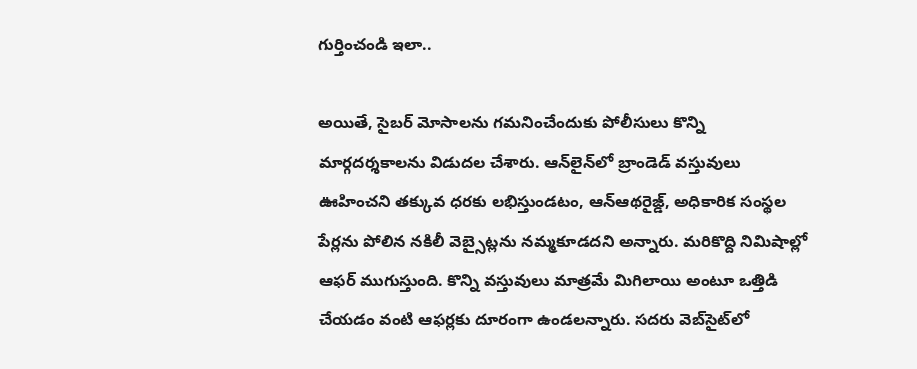గుర్తించండి ఇలా..

అయితే, సైబర్ మోసాలను గమనించేందుకు పోలీసులు కొన్ని మార్గదర్శకాలను విడుదల చేశారు. ఆన్‌లైన్‌లో బ్రాండెడ్ వస్తువులు ఊహించని తక్కువ ధరకు లభిస్తుండటం, ఆన్ఆథరైజ్డ్, అధికారిక సంస్థల పేర్లను పోలిన నకిలీ వెబ్సైట్లను నమ్మకూడదని అన్నారు. మరికొద్ది నిమిషాల్లో ఆఫర్ ముగుస్తుంది. కొన్ని వస్తువులు మాత్రమే మిగిలాయి అంటూ ఒత్తిడి చేయడం వంటి ఆఫర్లకు దూరంగా ఉండలన్నారు. సదరు వెబ్‌సైట్‌లో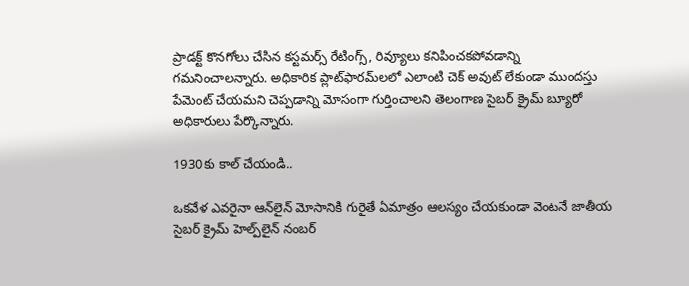ప్రాడక్ట్ కొనగోలు చేసిన కస్టమర్స్ రేటింగ్స్, రివ్యూలు కనిపించకపోవడాన్ని గమనించాలన్నారు. అధికారిక ప్లాట్‌ఫారమ్‌లలో ఎలాంటి చెక్ అవుట్ లేకుండా ముందస్తు పేమెంట్ చేయమని చెప్పడాన్ని మోసంగా గుర్తించాలని తెలంగాణ సైబర్ క్రైమ్ బ్యూరో అధికారులు పేర్కొన్నారు.

1930కు కాల్ చేయండి..

ఒకవేళ ఎవరైనా ఆన్‌లైన్ మోసానికి గురైతే ఏమాత్రం ఆలస్యం చేయకుండా వెంటనే జాతీయ సైబర్ క్రైమ్ హెల్ప్‌లైన్ నంబర్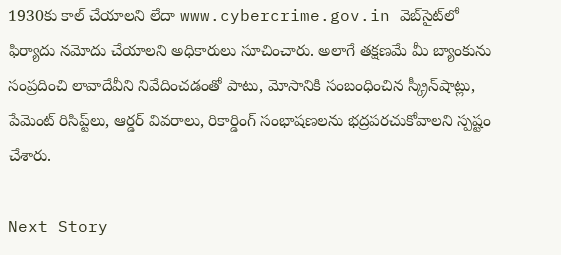1930కు కాల్ చేయాలని లేదా www.cybercrime.gov.in వెబ్‌సైట్‌లో ఫిర్యాదు నమోదు చేయాలని అధికారులు సూచించారు. అలాగే తక్షణమే మీ బ్యాంకును సంప్రదించి లావాదేవీని నివేదించడంతో పాటు, మోసానికి సంబంధించిన స్క్రీన్‌షాట్లు, పేమెంట్ రిసిప్ట్‌లు, ఆర్డర్ వివరాలు, రికార్డింగ్ సంభాషణలను భద్రపరచుకోవాలని స్పష్టం చేశారు.

Next Story